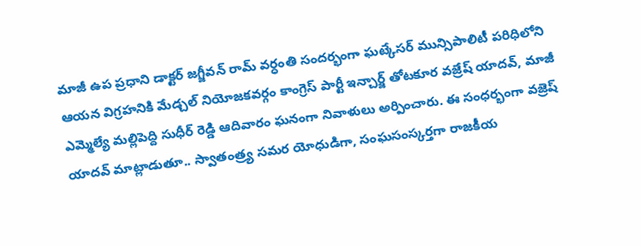మాజీ ఉప ప్రధాని డాక్టర్ జగ్జీవన్ రామ్ వర్ధంతి సందర్భంగా ఘట్కేసర్ మున్సిపాలిటీ పరిధిలోని ఆయన విగ్రహనికి మేడ్చల్ నియోజకవర్గం కాంగ్రెస్ పార్టీ ఇన్చార్జ్ తోటకూర వజ్రేష్ యాదవ్, మాజీ ఎమ్మెల్యే మల్లిపెద్ది సుధీర్ రెడ్డి ఆదివారం ఘనంగా నివాళులు అర్పించారు. ఈ సంధర్భంగా వజ్రెష్ యాదవ్ మాట్లాడుతూ.. స్వాతంత్ర్య సమర యోధుడిగా, సంఘసంస్కర్తగా రాజకీయ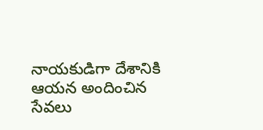నాయకుడిగా దేశానికి ఆయన అందించిన సేవలు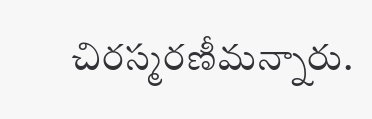చిరస్మరణీమన్నారు.